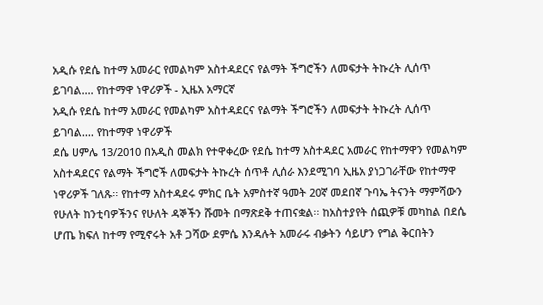አዲሱ የደሴ ከተማ አመራር የመልካም አስተዳደርና የልማት ችግሮችን ለመፍታት ትኩረት ሊሰጥ ይገባል.... የከተማዋ ነዋሪዎች - ኢዜአ አማርኛ
አዲሱ የደሴ ከተማ አመራር የመልካም አስተዳደርና የልማት ችግሮችን ለመፍታት ትኩረት ሊሰጥ ይገባል.... የከተማዋ ነዋሪዎች
ደሴ ሀምሌ 13/2010 በአዲስ መልክ የተዋቀረው የደሴ ከተማ አስተዳደር አመራር የከተማዋን የመልካም አስተዳደርና የልማት ችግሮች ለመፍታት ትኩረት ሰጥቶ ሊሰራ እንደሚገባ ኢዜአ ያነጋገራቸው የከተማዋ ነዋሪዎች ገለጹ፡፡ የከተማ አስተዳደሩ ምክር ቤት አምስተኛ ዓመት 20ኛ መደበኛ ጉባኤ ትናንት ማምሻውን የሁለት ከንቲባዎችንና የሁለት ዳኞችን ሹመት በማጽደቅ ተጠናቋል፡፡ ከአስተያየት ሰጪዎቹ መካከል በደሴ ሆጤ ክፍለ ከተማ የሚኖሩት አቶ ጋሻው ደምሴ እንዳሉት አመራሩ ብቃትን ሳይሆን የግል ቅርበትን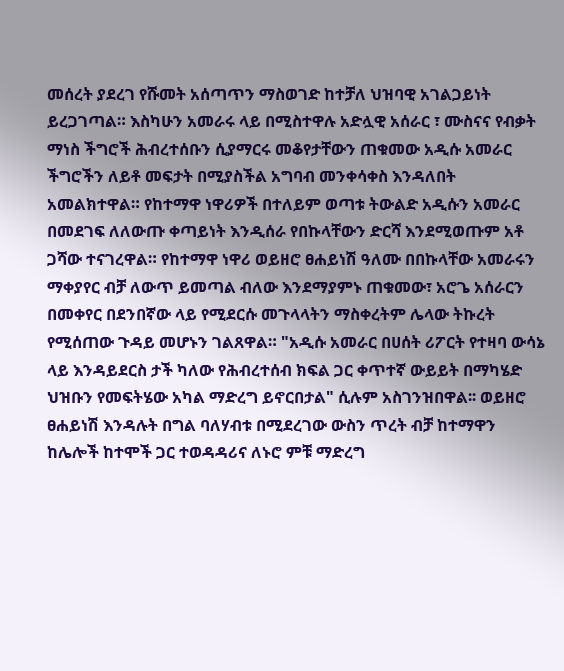መሰረት ያደረገ የሹመት አሰጣጥን ማስወገድ ከተቻለ ህዝባዊ አገልጋይነት ይረጋገጣል። እስካሁን አመራሩ ላይ በሚስተዋሉ አድሏዊ አሰራር ፣ ሙስናና የብቃት ማነስ ችግሮች ሕብረተሰቡን ሲያማርሩ መቆየታቸውን ጠቁመው አዲሱ አመራር ችግሮችን ለይቶ መፍታት በሚያስችል አግባብ መንቀሳቀስ እንዳለበት አመልክተዋል። የከተማዋ ነዋሪዎች በተለይም ወጣቱ ትውልድ አዲሱን አመራር በመደገፍ ለለውጡ ቀጣይነት እንዲሰራ የበኩላቸውን ድርሻ እንደሚወጡም አቶ ጋሻው ተናገረዋል። የከተማዋ ነዋሪ ወይዘሮ ፀሐይነሽ ዓለሙ በበኩላቸው አመራሩን ማቀያየር ብቻ ለውጥ ይመጣል ብለው እንደማያምኑ ጠቁመው፣ አሮጌ አሰራርን በመቀየር በደንበኛው ላይ የሚደርሱ መጉላላትን ማስቀረትም ሌላው ትኩረት የሚሰጠው ጉዳይ መሆኑን ገልጸዋል። "አዲሱ አመራር በሀሰት ሪፖርት የተዛባ ውሳኔ ላይ እንዳይደርስ ታች ካለው የሕብረተሰብ ክፍል ጋር ቀጥተኛ ውይይት በማካሄድ ህዝቡን የመፍትሄው አካል ማድረግ ይኖርበታል" ሲሉም አስገንዝበዋል፡፡ ወይዘሮ ፀሐይነሽ እንዳሉት በግል ባለሃብቱ በሚደረገው ውስን ጥረት ብቻ ከተማዋን ከሌሎች ከተሞች ጋር ተወዳዳሪና ለኑሮ ምቹ ማድረግ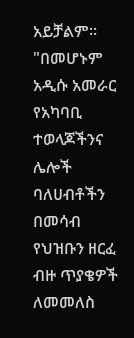አይቻልም። "በመሆኑም አዲሱ አመራር የአካባቢ ተወላጆችንና ሌሎች ባለሀብቶችን በመሳብ የህዝቡን ዘርፈ ብዙ ጥያቄዎች ለመመለስ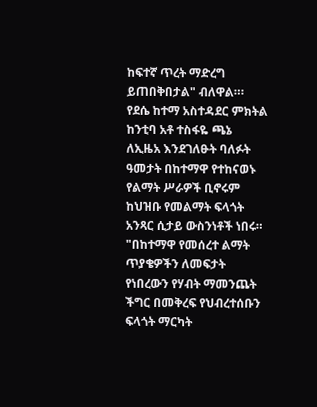ከፍተኛ ጥረት ማድረግ ይጠበቅበታል" ብለዋል።፡ የደሴ ከተማ አስተዳደር ምክትል ከንቲባ አቶ ተስፋዬ ጫኔ ለኢዜአ እንደገለፁት ባለፉት ዓመታት በከተማዋ የተከናወኑ የልማት ሥራዎች ቢኖሩም ከህዝቡ የመልማት ፍላጎት አንጻር ሲታይ ውስንነቶች ነበሩ። "በከተማዋ የመሰረተ ልማት ጥያቄዎችን ለመፍታት የነበረውን የሃብት ማመንጨት ችግር በመቅረፍ የህብረተሰቡን ፍላጎት ማርካት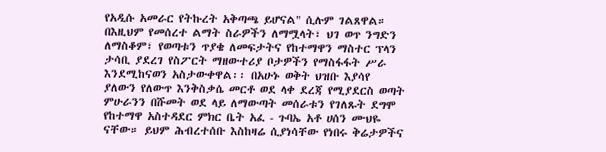የአዲሱ አመራር የትኩረት አቅጣጫ ይሆናል" ሲሉም ገልጸዋል። በእዚህም የመሰረተ ልማት ስራዎችን ለማሟላት፣ ህገ ወጥ ንግድን ለማስቆም፣ የወጣቱን ጥያቄ ለመፍታትና የከተማዋን ማስተር ፕላን ታሳቢ ያደረገ የስፖርት ማዘውተሪያ ቦታዎችን የማስፋፋት ሥራ እንደሚከናወን አስታውቀዋል፡፡ በአሁኑ ወቅት ህዝቡ እያሳየ ያለውን የለውጥ እንቅስቃሴ መርቶ ወደ ላቀ ደረጃ የሚያደርስ ወጣት ምሁራንን በሹመት ወደ ላይ ለማውጣት መሰራቱን የገለጹት ደግሞ የከተማዋ አስተዳደር ምክር ቤት አፈ - ጉባኤ አቶ ሀሰን ሙህዬ ናቸው። ይህም ሕብረተሰቡ እስከዛሬ ሲያነሳቸው የነበሩ ቅሬታዎችና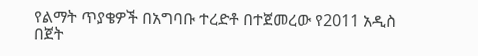የልማት ጥያቄዎች በአግባቡ ተረድቶ በተጀመረው የ2011 አዲስ በጀት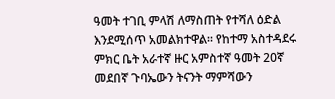ዓመት ተገቢ ምላሽ ለማስጠት የተሻለ ዕድል እንደሚሰጥ አመልክተዋል። የከተማ አስተዳደሩ ምክር ቤት አራተኛ ዙር አምስተኛ ዓመት 20ኛ መደበኛ ጉባኤውን ትናንት ማምሻውን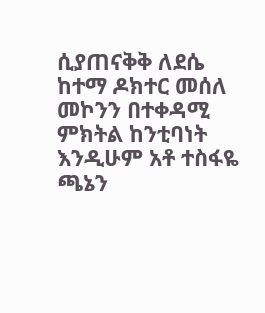ሲያጠናቅቅ ለደሴ ከተማ ዶክተር መሰለ መኮንን በተቀዳሚ ምክትል ከንቲባነት እንዲሁም አቶ ተስፋዬ ጫኔን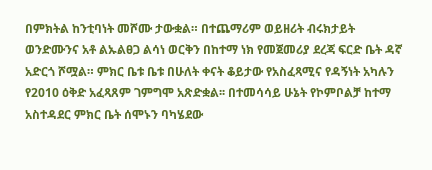በምክትል ከንቲባነት መሾሙ ታውቋል። በተጨማሪም ወይዘሪት ብሩክታይት ወንድሙንና አቶ ልኡልፀጋ ልሳነ ወርቅን በከተማ ነክ የመጀመሪያ ደረጃ ፍርድ ቤት ዳኛ አድርጎ ሾሟል። ምክር ቤቱ ቤቱ በሁለት ቀናት ቆይታው የአስፈጻሚና የዳኝነት አካሉን የ2010 ዕቅድ አፈጻጸም ገምግሞ አጽድቋል፡፡ በተመሳሳይ ሁኔት የኮምቦልቻ ከተማ አስተዳደር ምክር ቤት ሰሞኑን ባካሄደው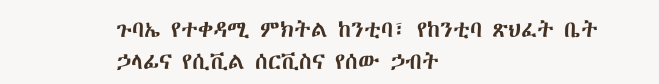ጉባኤ የተቀዳሚ ምክትል ከንቲባ፣ የከንቲባ ጽህፈት ቤት ኃላፊና የሲቪል ሰርቪስና የሰው ኃብት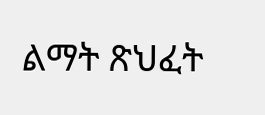ልማት ጽህፈት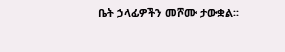ቤት ኃላፊዎችን መሾሙ ታውቋል፡፡